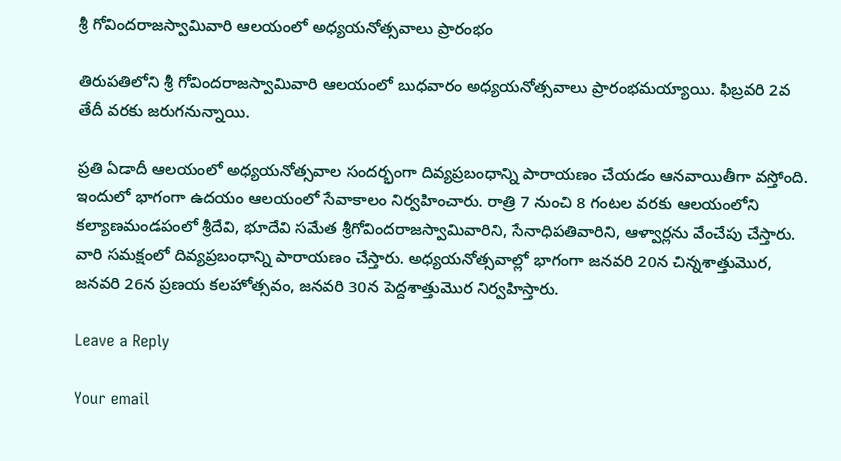శ్రీ గోవింద‌రాజస్వామివారి ఆల‌యంలో అధ్య‌య‌నోత్స‌వాలు ప్రారంభం

తిరుపతిలోని శ్రీ గోవిందరాజస్వామివారి ఆలయంలో బుధ‌వారం అధ్యయనోత్సవాలు ప్రారంభ‌మ‌య్యాయి. ఫిబ్ర‌వ‌రి 2వ తేదీ వ‌ర‌కు జ‌రుగ‌నున్నాయి.

ప్ర‌తి ఏడాదీ ఆలయంలో అధ్య‌య‌నోత్స‌వాల సంద‌ర్భంగా దివ్యప్రబంధాన్ని పారాయణం చేయడం ఆనవాయితీగా వస్తోంది. ఇందులో భాగంగా ఉద‌యం ఆల‌యంలో సేవాకాలం నిర్వ‌హించారు. రాత్రి 7 నుంచి 8 గంటల వరకు ఆలయంలోని కల్యాణమండపంలో శ్రీదేవి, భూదేవి సమేత శ్రీగోవిందరాజస్వామివారిని, సేనాధిపతివారిని, ఆళ్వార్లను వేంచేపు చేస్తారు. వారి సమక్షంలో దివ్యప్రబంధాన్ని పారాయణం చేస్తారు. అధ్యయనోత్సవాల్లో భాగంగా జ‌న‌వ‌రి 20న చిన్నశాత్తుమొర, జ‌న‌వ‌రి 26న ప్రణయ కలహోత్సవం, జ‌న‌వ‌రి 30న పెద్దశాత్తుమొర నిర్వహిస్తారు.

Leave a Reply

Your email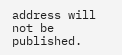address will not be published.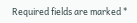Required fields are marked *